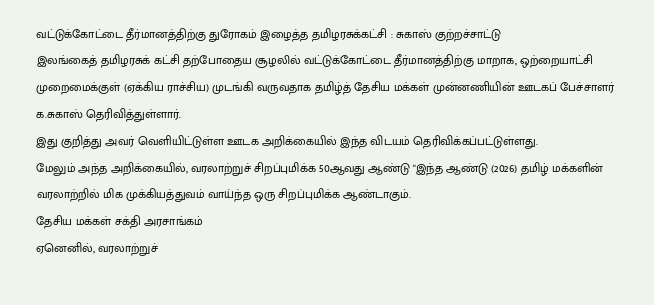வட்டுக்கோட்டை தீர்மானத்திற்கு துரோகம் இழைத்த தமிழரசுக்கட்சி : சுகாஸ் குற்றச்சாட்டு
இலங்கைத் தமிழரசுக் கட்சி தற்போதைய சூழலில் வட்டுக்கோட்டை தீர்மானத்திற்கு மாறாக, ஒற்றையாட்சி முறைமைக்குள் (ஏக்கிய ராச்சிய) முடங்கி வருவதாக தமிழ்த் தேசிய மக்கள் முன்னணியின் ஊடகப் பேச்சாளர் க.சுகாஸ் தெரிவித்துள்ளார்.
இது குறித்து அவர் வெளியிட்டுள்ள ஊடக அறிக்கையில் இந்த விடயம் தெரிவிக்கப்பட்டுள்ளது.
மேலும் அந்த அறிக்கையில், வரலாற்றுச் சிறப்புமிக்க 50ஆவது ஆண்டு "இந்த ஆண்டு (2026) தமிழ் மக்களின் வரலாற்றில் மிக முக்கியத்துவம் வாய்ந்த ஒரு சிறப்புமிக்க ஆண்டாகும்.
தேசிய மக்கள் சக்தி அரசாங்கம்
ஏனெனில், வரலாற்றுச்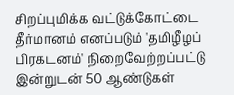சிறப்புமிக்க வட்டுக்கோட்டை தீர்மானம் எனப்படும் 'தமிழீழப் பிரகடனம்' நிறைவேற்றப்பட்டு இன்றுடன் 50 ஆண்டுகள்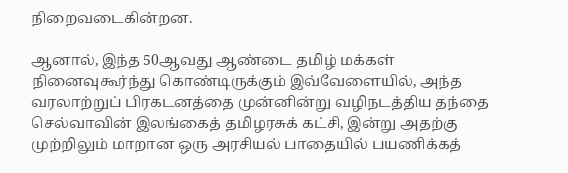நிறைவடைகின்றன.

ஆனால், இந்த 50ஆவது ஆண்டை தமிழ் மக்கள் நினைவுகூர்ந்து கொண்டிருக்கும் இவ்வேளையில், அந்த வரலாற்றுப் பிரகடனத்தை முன்னின்று வழிநடத்திய தந்தை செல்வாவின் இலங்கைத் தமிழரசுக் கட்சி, இன்று அதற்கு முற்றிலும் மாறான ஒரு அரசியல் பாதையில் பயணிக்கத்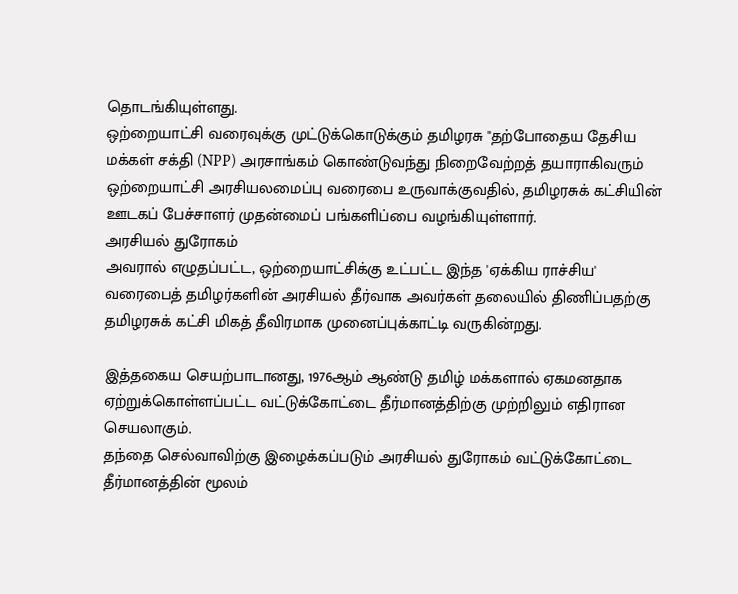தொடங்கியுள்ளது.
ஒற்றையாட்சி வரைவுக்கு முட்டுக்கொடுக்கும் தமிழரசு "தற்போதைய தேசிய மக்கள் சக்தி (NPP) அரசாங்கம் கொண்டுவந்து நிறைவேற்றத் தயாராகிவரும் ஒற்றையாட்சி அரசியலமைப்பு வரைபை உருவாக்குவதில், தமிழரசுக் கட்சியின் ஊடகப் பேச்சாளர் முதன்மைப் பங்களிப்பை வழங்கியுள்ளார்.
அரசியல் துரோகம்
அவரால் எழுதப்பட்ட, ஒற்றையாட்சிக்கு உட்பட்ட இந்த 'ஏக்கிய ராச்சிய' வரைபைத் தமிழர்களின் அரசியல் தீர்வாக அவர்கள் தலையில் திணிப்பதற்கு தமிழரசுக் கட்சி மிகத் தீவிரமாக முனைப்புக்காட்டி வருகின்றது.

இத்தகைய செயற்பாடானது, 1976ஆம் ஆண்டு தமிழ் மக்களால் ஏகமனதாக ஏற்றுக்கொள்ளப்பட்ட வட்டுக்கோட்டை தீர்மானத்திற்கு முற்றிலும் எதிரான செயலாகும்.
தந்தை செல்வாவிற்கு இழைக்கப்படும் அரசியல் துரோகம் வட்டுக்கோட்டை தீர்மானத்தின் மூலம்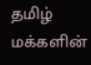தமிழ் மக்களின்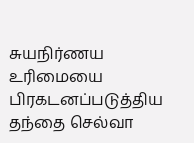சுயநிர்ணய உரிமையை பிரகடனப்படுத்திய தந்தை செல்வா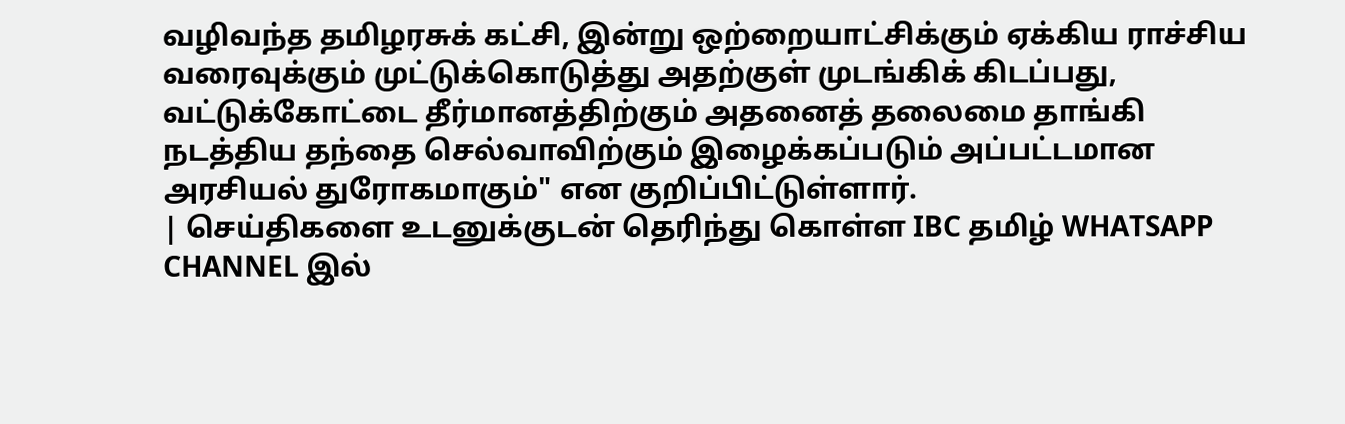வழிவந்த தமிழரசுக் கட்சி, இன்று ஒற்றையாட்சிக்கும் ஏக்கிய ராச்சிய வரைவுக்கும் முட்டுக்கொடுத்து அதற்குள் முடங்கிக் கிடப்பது, வட்டுக்கோட்டை தீர்மானத்திற்கும் அதனைத் தலைமை தாங்கி நடத்திய தந்தை செல்வாவிற்கும் இழைக்கப்படும் அப்பட்டமான அரசியல் துரோகமாகும்" என குறிப்பிட்டுள்ளார்.
| செய்திகளை உடனுக்குடன் தெரிந்து கொள்ள IBC தமிழ் WHATSAPP CHANNEL இல்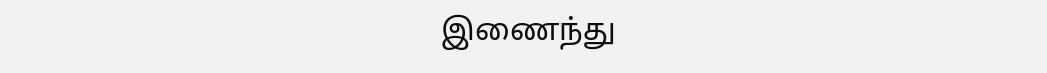இணைந்து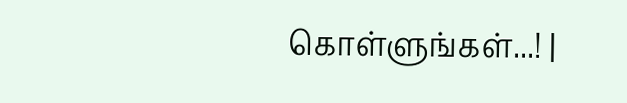கொள்ளுங்கள்...! |